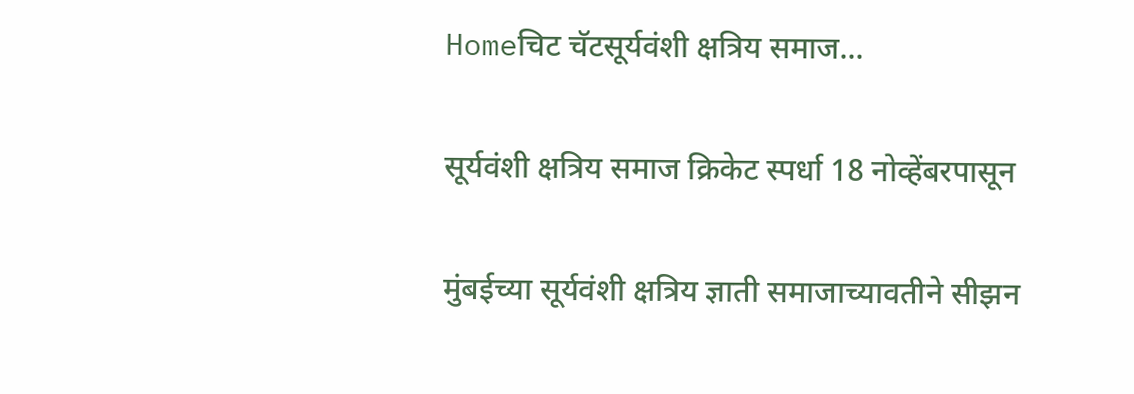Homeचिट चॅटसूर्यवंशी क्षत्रिय समाज...

सूर्यवंशी क्षत्रिय समाज क्रिकेट स्पर्धा 18 नोव्हेंबरपासून

मुंबईच्या सूर्यवंशी क्षत्रिय ज्ञाती समाजाच्यावतीने सीझन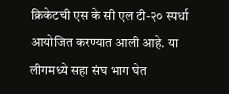क्रिकेटची एस के सी एल टी-२० स्पर्धा आयोजित करण्यात आली आहे. या लीगमध्ये सहा संघ भाग घेत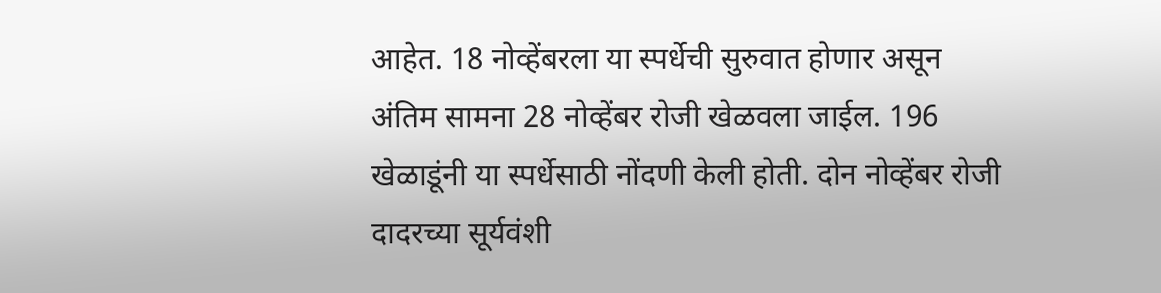आहेत. 18 नोव्हेंबरला या स्पर्धेची सुरुवात होणार असून अंतिम सामना 28 नोव्हेंबर रोजी खेळवला जाईल. 196 खेळाडूंनी या स्पर्धेसाठी नोंदणी केली होती. दोन नोव्हेंबर रोजी दादरच्या सूर्यवंशी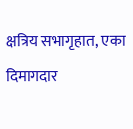क्षत्रिय सभागृहात, एका दिमागदार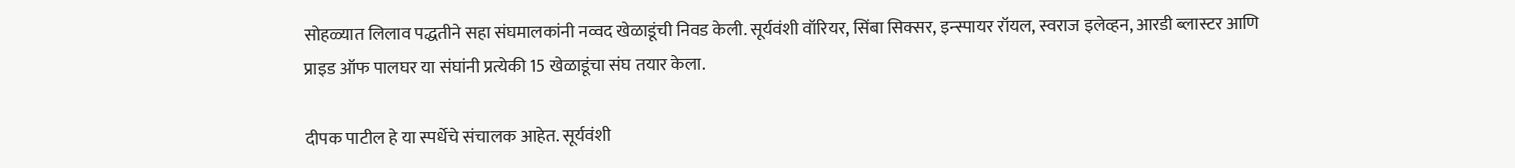सोहळ्यात लिलाव पद्धतीने सहा संघमालकांनी नव्वद खेळाडूंची निवड केली. सूर्यवंशी वॉरियर, सिंबा सिक्सर, इन्स्पायर रॉयल, स्वराज इलेव्हन, आरडी ब्लास्टर आणि प्राइड ऑफ पालघर या संघांनी प्रत्येकी 15 खेळाडूंचा संघ तयार केला.

दीपक पाटील हे या स्पर्धेचे संचालक आहेत. सूर्यवंशी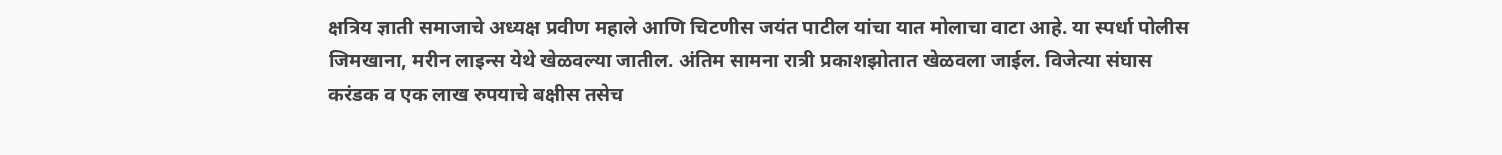क्षत्रिय ज्ञाती समाजाचे अध्यक्ष प्रवीण महाले आणि चिटणीस जयंत पाटील यांचा यात मोलाचा वाटा आहे. या स्पर्धा पोलीस जिमखाना, मरीन लाइन्स येथे खेळवल्या जातील. अंतिम सामना रात्री प्रकाशझोतात खेळवला जाईल. विजेत्या संघास करंडक व एक लाख रुपयाचे बक्षीस तसेच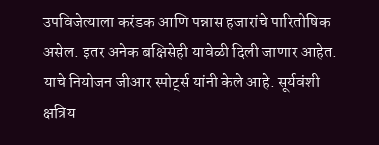उपविजेत्याला करंडक आणि पन्नास हजारांचे पारितोषिक असेल. इतर अनेक बक्षिसेही यावेळी दिली जाणार आहेत. याचे नियोजन जीआर स्पोर्ट्स यांनी केले आहे. सूर्यवंशी क्षत्रिय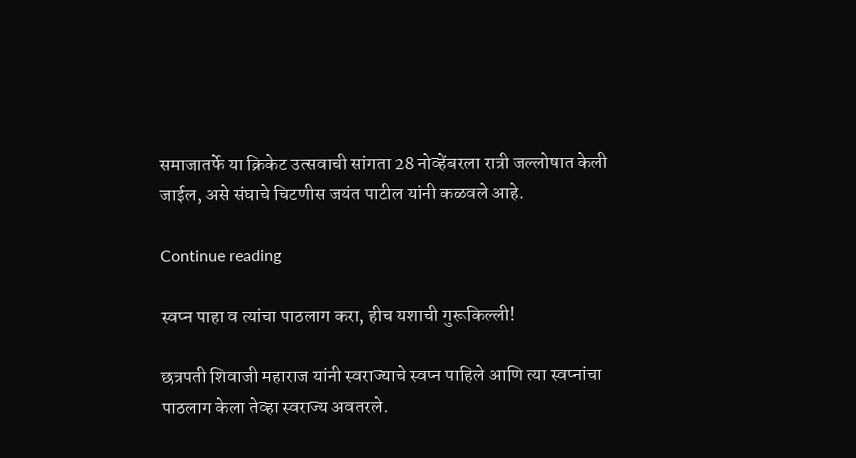समाजातर्फे या क्रिकेट उत्सवाची सांगता 28 नोव्हेंबरला रात्री जल्लोषात केली जाईल, असे संघाचे चिटणीस जयंत पाटील यांनी कळवले आहे.

Continue reading

स्वप्न पाहा व त्यांचा पाठलाग करा, हीच यशाची गुरूकिल्ली!

छत्रपती शिवाजी महाराज यांनी स्वराज्याचे स्वप्न पाहिले आणि त्या स्वप्नांचा पाठलाग केला तेव्हा स्वराज्य अवतरले.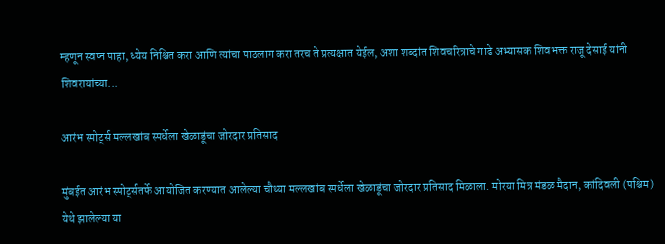म्हणून स्वप्न पाहा, ध्येय निश्चित करा आणि त्यांचा पाठलाग करा तरच ते प्रत्यक्षात येईल, अशा शब्दांत शिवचरित्राचे गाढे अभ्यासक शिवभक्त राजू देसाई यांनी शिवरायांच्या...

आरंभ स्पोर्ट्स मल्लखांब स्पर्धेला खेळाडूंचा जोरदार प्रतिसाद

मुंबईत आरंभ स्पोर्ट्सतर्फे आयोजित करण्यात आलेल्या चौथ्या मल्लखांब स्पर्धेला खेळाडूंचा जोरदार प्रतिसाद मिळाला. मोरया मित्र मंडळ मैदान, कांदिवली (पश्चिम) येथे झालेल्या या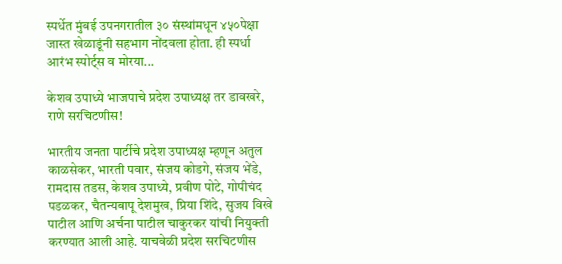स्पर्धेत मुंबई उपनगरातील ३० संस्थांमधून ४५०पेक्षा जास्त खेळाडूंनी सहभाग नोंदवला होता. ही स्पर्धा आरंभ स्पोर्ट्स व मोरया...

केशव उपाध्ये भाजपाचे प्रदेश उपाध्यक्ष तर डावखरे, राणे सरचिटणीस!

भारतीय जनता पार्टीचे प्रदेश उपाध्यक्ष म्हणून अतुल काळसेकर, भारती पवार, संजय कोडगे, संजय भेंडे, रामदास तडस, केशव उपाध्ये, प्रवीण पोटे, गोपीचंद पडळकर, चैतन्यबापू देशमुख, प्रिया शिंदे, सुजय विखे पाटील आणि अर्चना पाटील चाकुरकर यांची नियुक्ती करण्यात आली आहे. याचवेळी प्रदेश सरचिटणीस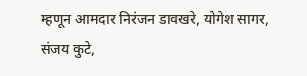म्हणून आमदार निरंजन डावखरे, योगेश सागर, संजय कुटे,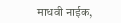माधवी नाईक,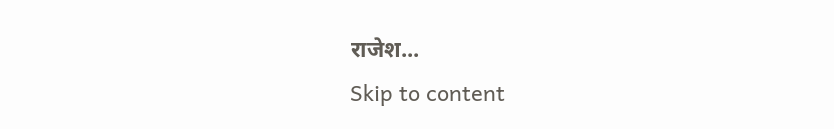राजेश...
Skip to content